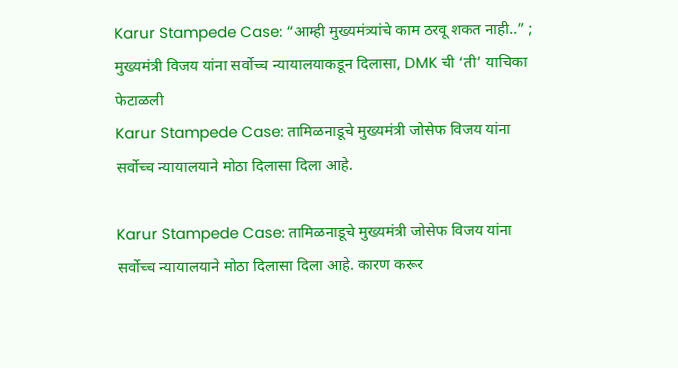Karur Stampede Case: “आम्ही मुख्यमंत्र्यांचे काम ठरवू शकत नाही..” ; मुख्यमंत्री विजय यांना सर्वोच्च न्यायालयाकडून दिलासा, DMK ची ‘ती’ याचिका फेटाळली
Karur Stampede Case: तामिळनाडूचे मुख्यमंत्री जोसेफ विजय यांना सर्वोच्च न्यायालयाने मोठा दिलासा दिला आहे.

Karur Stampede Case: तामिळनाडूचे मुख्यमंत्री जोसेफ विजय यांना सर्वोच्च न्यायालयाने मोठा दिलासा दिला आहे. कारण करूर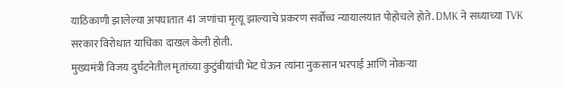याठिकाणी झालेल्या अपघातात 41 जणांचा मृत्यू झाल्याचे प्रकरण सर्वोच्च न्यायालयात पोहोचले होते. DMK ने सध्याच्या TVK सरकार विरोधात याचिका दाखल केली होती.
मुख्यमंत्री विजय दुर्घटनेतील मृतांच्या कुटुंबीयांची भेट घेऊन त्यांना नुकसान भरपाई आणि नोकऱ्या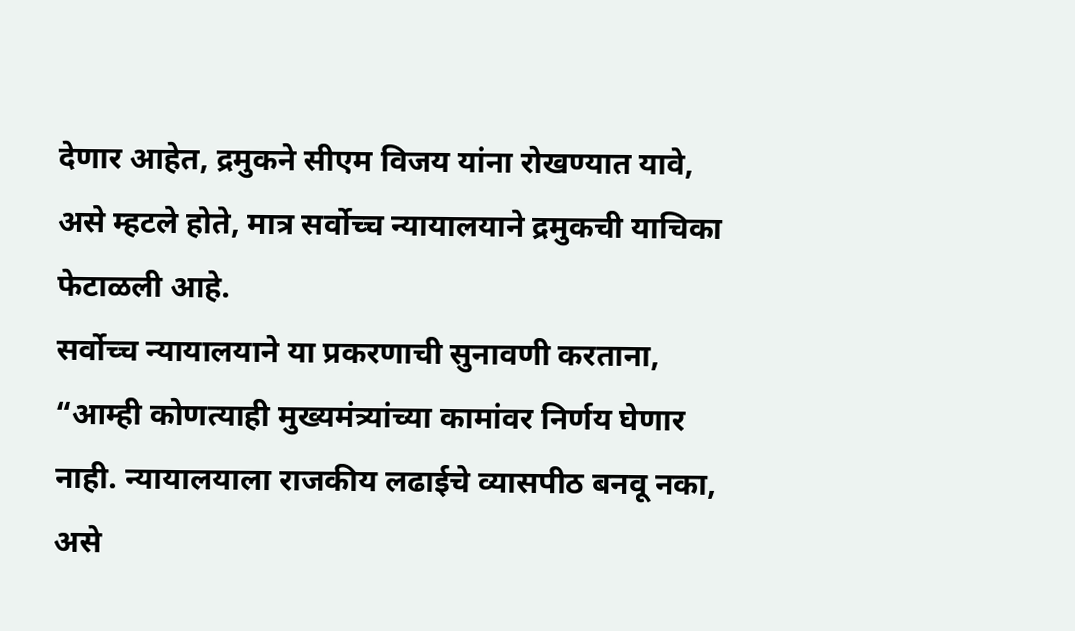देणार आहेत, द्रमुकने सीएम विजय यांना रोखण्यात यावे, असे म्हटले होते, मात्र सर्वोच्च न्यायालयाने द्रमुकची याचिका फेटाळली आहे.
सर्वोच्च न्यायालयाने या प्रकरणाची सुनावणी करताना, “आम्ही कोणत्याही मुख्यमंत्र्यांच्या कामांवर निर्णय घेणार नाही. न्यायालयाला राजकीय लढाईचे व्यासपीठ बनवू नका, असे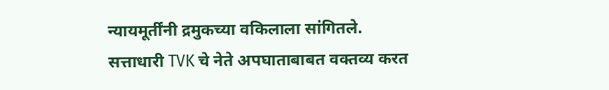न्यायमूर्तींनी द्रमुकच्या वकिलाला सांगितले.
सत्ताधारी TVK चे नेते अपघाताबाबत वक्तव्य करत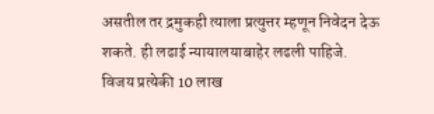असतील तर द्रमुकही त्याला प्रत्युत्तर म्हणून निवेदन देऊ शकते. ही लढाई न्यायालयाबाहेर लढली पाहिजे.
विजय प्रत्येकी 10 लाख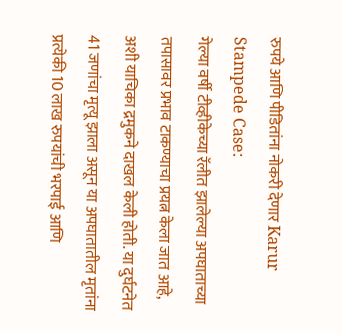रुपये आणि पीडितांना नोकरी देणार Karur Stampede Case:
गेल्या वर्षी टीव्हीकेच्या रॅलीत झालेल्या अपघाताच्या तपासावर प्रभाव टाकण्याचा प्रयत्न केला जात आहे, अशी याचिका द्रमुकने दाखल केली होती. या दुर्घटनेत 41 जणांचा मृत्यू झाला असून या अपघातातील मृतांना प्रत्येकी 10 लाख रुपयांची भरपाई आणि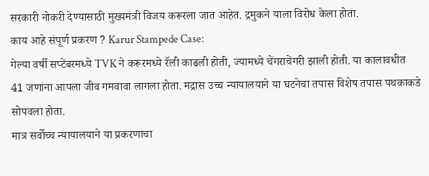सरकारी नोकरी देण्यासाठी मुख्यमंत्री विजय करूरला जात आहेत. द्रमुकने याला विरोध केला होता.
काय आहे संपूर्ण प्रकरण ? Karur Stampede Case:
गेल्या वर्षी सप्टेंबरमध्ये TVK ने करूरमध्ये रॅली काढली होती, ज्यामध्ये चेंगराचेंगरी झाली होती. या कालावधीत 41 जणांना आपला जीव गमवावा लागला होता. मद्रास उच्च न्यायालयाने या घटनेचा तपास विशेष तपास पथकाकडे सोपवला होता.
मात्र सर्वोच्च न्यायालयाने या प्रकरणाचा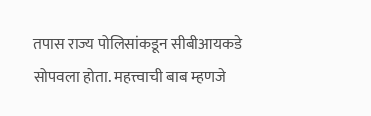तपास राज्य पोलिसांकडून सीबीआयकडे सोपवला होता. महत्त्वाची बाब म्हणजे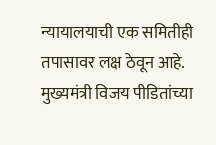न्यायालयाची एक समितीही तपासावर लक्ष ठेवून आहे. मुख्यमंत्री विजय पीडितांच्या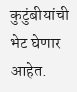कुटुंबीयांची भेट घेणार आहेत.